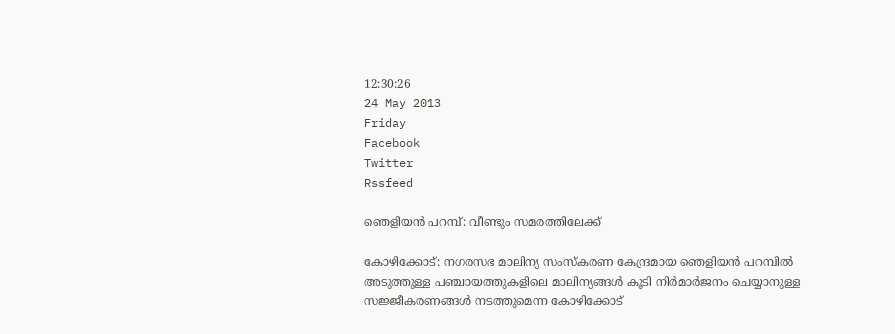12:30:26
24 May 2013
Friday
Facebook
Twitter
Rssfeed

ഞെളിയന്‍ പറമ്പ്: വീണ്ടും സമരത്തിലേക്ക്

കോഴിക്കോട്: നഗരസഭ മാലിന്യ സംസ്കരണ കേന്ദ്രമായ ഞെളിയന്‍ പറമ്പില്‍ അടുത്തുള്ള പഞ്ചായത്തുകളിലെ മാലിന്യങ്ങള്‍ കൂടി നിര്‍മാര്‍ജനം ചെയ്യാനുള്ള സജ്ജീകരണങ്ങള്‍ നടത്തുമെന്ന കോഴിക്കോട്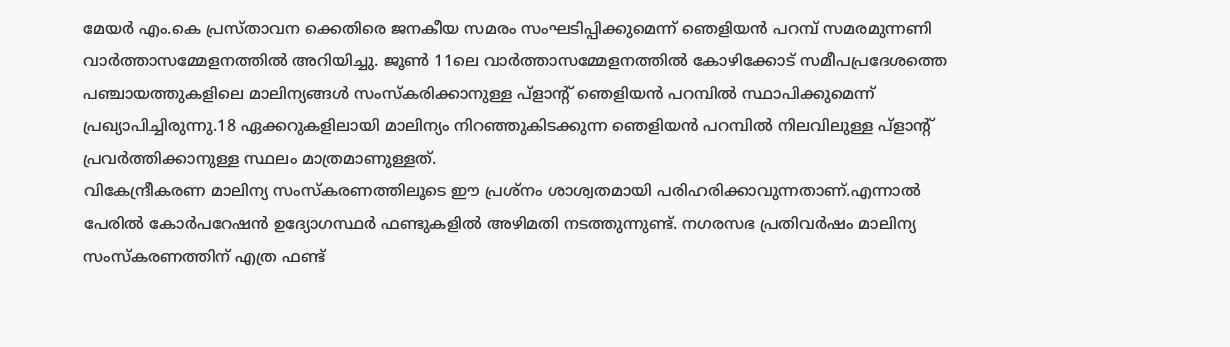മേയര്‍ എം.കെ പ്രസ്താവന ക്കെതിരെ ജനകീയ സമരം സംഘടിപ്പിക്കുമെന്ന് ഞെളിയന്‍ പറമ്പ് സമരമുന്നണി വാര്‍ത്താസമ്മേളനത്തില്‍ അറിയിച്ചു. ജൂണ്‍ 11ലെ വാര്‍ത്താസമ്മേളനത്തില്‍ കോഴിക്കോട് സമീപപ്രദേശത്തെ പഞ്ചായത്തുകളിലെ മാലിന്യങ്ങള്‍ സംസ്കരിക്കാനുള്ള പ്ളാന്‍റ് ഞെളിയന്‍ പറമ്പില്‍ സ്ഥാപിക്കുമെന്ന് പ്രഖ്യാപിച്ചിരുന്നു.18 ഏക്കറുകളിലായി മാലിന്യം നിറഞ്ഞുകിടക്കുന്ന ഞെളിയന്‍ പറമ്പില്‍ നിലവിലുള്ള പ്ളാന്‍റ് പ്രവര്‍ത്തിക്കാനുള്ള സ്ഥലം മാത്രമാണുള്ളത്.
വികേന്ദ്രീകരണ മാലിന്യ സംസ്കരണത്തിലൂടെ ഈ പ്രശ്നം ശാശ്വതമായി പരിഹരിക്കാവുന്നതാണ്.എന്നാല്‍ പേരില്‍ കോര്‍പറേഷന്‍ ഉദ്യോഗസ്ഥര്‍ ഫണ്ടുകളില്‍ അഴിമതി നടത്തുന്നുണ്ട്. നഗരസഭ പ്രതിവര്‍ഷം മാലിന്യ സംസ്കരണത്തിന് എത്ര ഫണ്ട്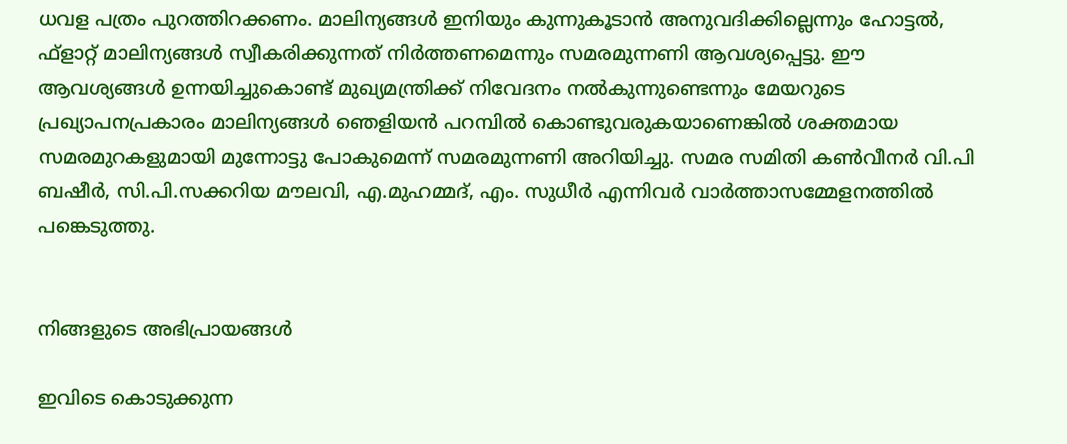ധവള പത്രം പുറത്തിറക്കണം. മാലിന്യങ്ങള്‍ ഇനിയും കുന്നുകൂടാന്‍ അനുവദിക്കില്ലെന്നും ഹോട്ടല്‍, ഫ്ളാറ്റ് മാലിന്യങ്ങള്‍ സ്വീകരിക്കുന്നത് നിര്‍ത്തണമെന്നും സമരമുന്നണി ആവശ്യപ്പെട്ടു. ഈ ആവശ്യങ്ങള്‍ ഉന്നയിച്ചുകൊണ്ട് മുഖ്യമന്ത്രിക്ക് നിവേദനം നല്‍കുന്നുണ്ടെന്നും മേയറുടെ പ്രഖ്യാപനപ്രകാരം മാലിന്യങ്ങള്‍ ഞെളിയന്‍ പറമ്പില്‍ കൊണ്ടുവരുകയാണെങ്കില്‍ ശക്തമായ സമരമുറകളുമായി മുന്നോട്ടു പോകുമെന്ന് സമരമുന്നണി അറിയിച്ചു. സമര സമിതി കണ്‍വീനര്‍ വി.പി ബഷീര്‍, സി.പി.സക്കറിയ മൗലവി, എ.മുഹമ്മദ്, എം. സുധീര്‍ എന്നിവര്‍ വാര്‍ത്താസമ്മേളനത്തില്‍ പങ്കെടുത്തു.


നിങ്ങളുടെ അഭിപ്രായങ്ങള്‍

ഇവിടെ കൊടുക്കുന്ന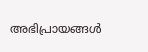അഭിപ്രായങ്ങള്‍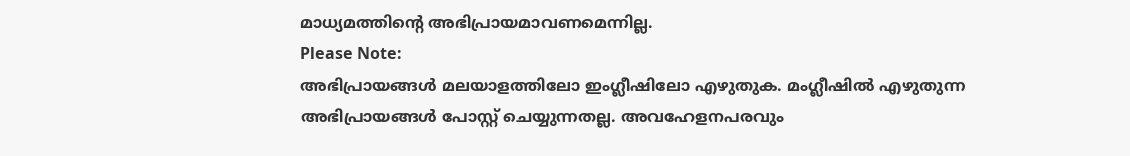മാധ്യമത്തിന്റെ അഭിപ്രായമാവണമെന്നില്ല.
Please Note:
അഭിപ്രായങ്ങള്‍ മലയാളത്തിലോ ഇംഗ്ലീഷിലോ എഴുതുക. മംഗ്ലീഷില്‍ എഴുതുന്ന അഭിപ്രായങ്ങള്‍ പോസ്റ്റ് ചെയ്യുന്നതല്ല. അവഹേളനപരവും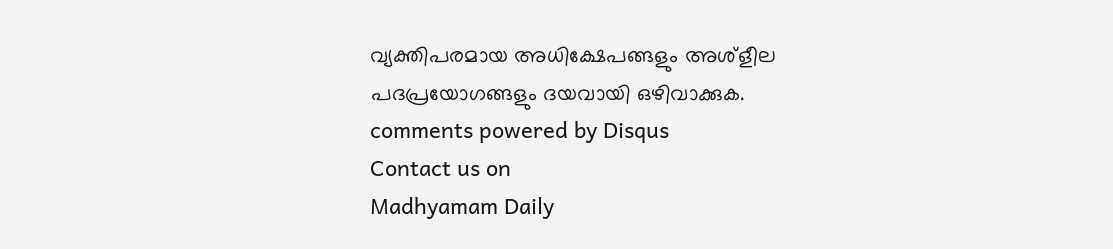വ്യക്തിപരമായ അധിക്ഷേപങ്ങളും അശ്ളീല പദപ്രയോഗങ്ങളും ദയവായി ഒഴിവാക്കുക.
comments powered by Disqus
Contact us on
Madhyamam Daily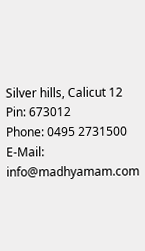Silver hills, Calicut 12
Pin: 673012
Phone: 0495 2731500
E-Mail: info@madhyamam.com